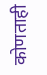कोणताही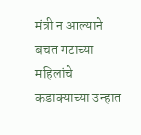मंत्री न आल्याने बचत गटाच्या महिलांचे कडाक्याच्या उन्हात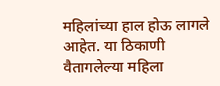महिलांच्या हाल होऊ लागले आहेत. या ठिकाणी वैतागलेल्या महिला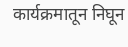कार्यक्रमातून निघून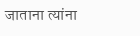जाताना त्यांना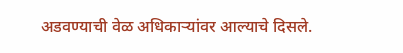अडवण्याची वेळ अधिकाऱ्यांवर आल्याचे दिसले.